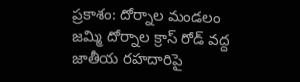ప్రకాశం: దోర్నాల మండలం జమ్మి దోర్నాల క్రాస్ రోడ్ వద్ద జాతీయ రహదారిపై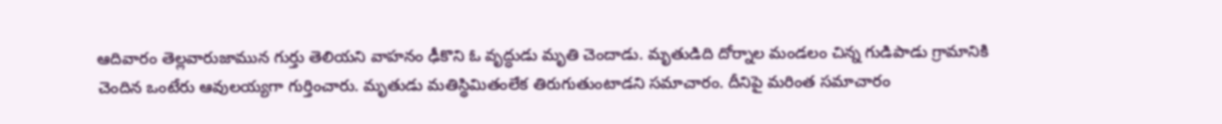ఆదివారం తెల్లవారుజామున గుర్తు తెలియని వాహనం ఢీకొని ఓ వృద్ధుడు మృతి చెందాడు. మృతుడిది దోర్నాల మండలం చిన్న గుడిపాడు గ్రామానికి చెందిన ఒంటేరు ఆవులయ్యగా గుర్తించారు. మృతుడు మతిస్థిమితంలేక తిరుగుతుంటాడని సమాచారం. దీనిపై మరింత సమాచారం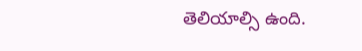తెలియాల్సి ఉంది.